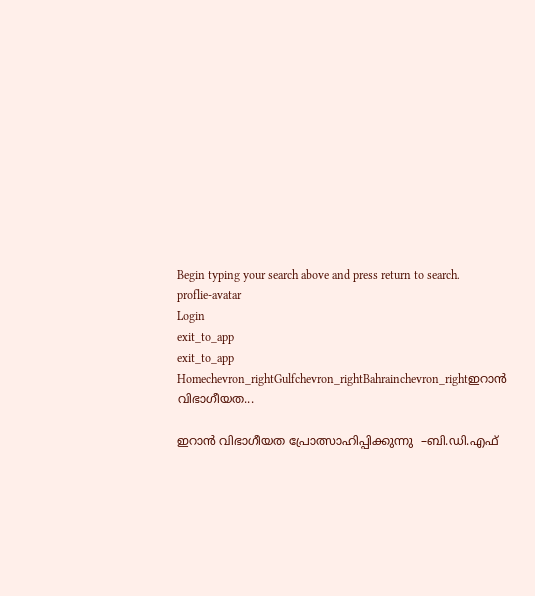Begin typing your search above and press return to search.
proflie-avatar
Login
exit_to_app
exit_to_app
Homechevron_rightGulfchevron_rightBahrainchevron_rightഇറാന്‍ വിഭാഗീയത...

ഇറാന്‍ വിഭാഗീയത പ്രോത്സാഹിപ്പിക്കുന്നു  –ബി.ഡി.എഫ്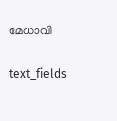മേധാവി

text_fields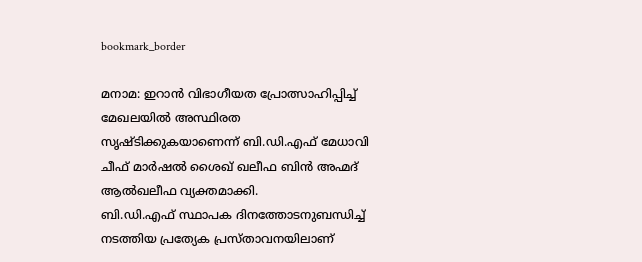bookmark_border

മനാമ: ഇറാന്‍ വിഭാഗീയത പ്രോത്സാഹിപ്പിച്ച് മേഖലയില്‍ അസ്ഥിരത സൃഷ്ടിക്കുകയാണെന്ന് ബി.ഡി.എഫ് മേധാവി ചീഫ് മാര്‍ഷല്‍ ശൈഖ് ഖലീഫ ബിന്‍ അഹ്മദ് ആല്‍ഖലീഫ വ്യക്തമാക്കി.
ബി.ഡി.എഫ് സ്ഥാപക ദിനത്തോടനുബന്ധിച്ച് നടത്തിയ പ്രത്യേക പ്രസ്താവനയിലാണ്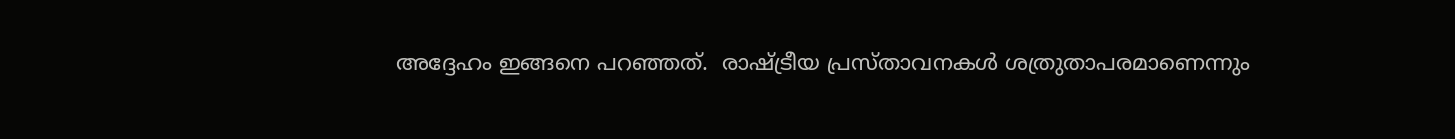അദ്ദേഹം ഇങ്ങനെ പറഞ്ഞത്.  രാഷ്ട്രീയ പ്രസ്താവനകള്‍ ശത്രുതാപരമാണെന്നും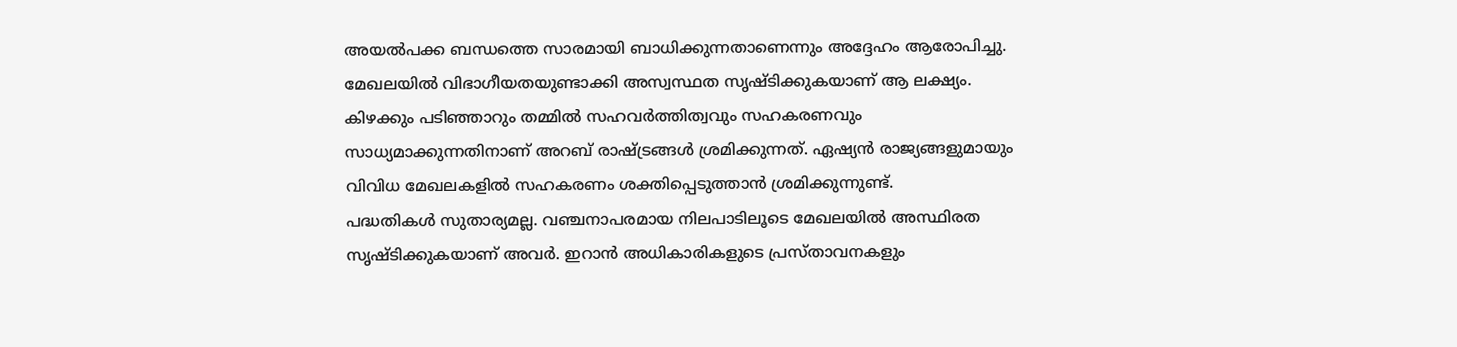അയല്‍പക്ക ബന്ധത്തെ സാരമായി ബാധിക്കുന്നതാണെന്നും അദ്ദേഹം ആരോപിച്ചു.
മേഖലയില്‍ വിഭാഗീയതയുണ്ടാക്കി അസ്വസ്ഥത സൃഷ്ടിക്കുകയാണ് ആ ലക്ഷ്യം. കിഴക്കും പടിഞ്ഞാറും തമ്മില്‍ സഹവര്‍ത്തിത്വവും സഹകരണവും സാധ്യമാക്കുന്നതിനാണ് അറബ് രാഷ്ട്രങ്ങള്‍ ശ്രമിക്കുന്നത്. ഏഷ്യന്‍ രാജ്യങ്ങളുമായും വിവിധ മേഖലകളില്‍ സഹകരണം ശക്തിപ്പെടുത്താന്‍ ശ്രമിക്കുന്നുണ്ട്.
പദ്ധതികള്‍ സുതാര്യമല്ല. വഞ്ചനാപരമായ നിലപാടിലൂടെ മേഖലയില്‍ അസ്ഥിരത സൃഷ്ടിക്കുകയാണ് അവര്‍. ഇറാന്‍ അധികാരികളുടെ പ്രസ്താവനകളും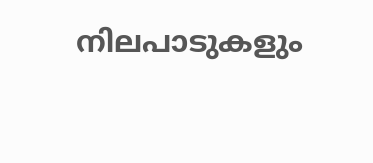നിലപാടുകളും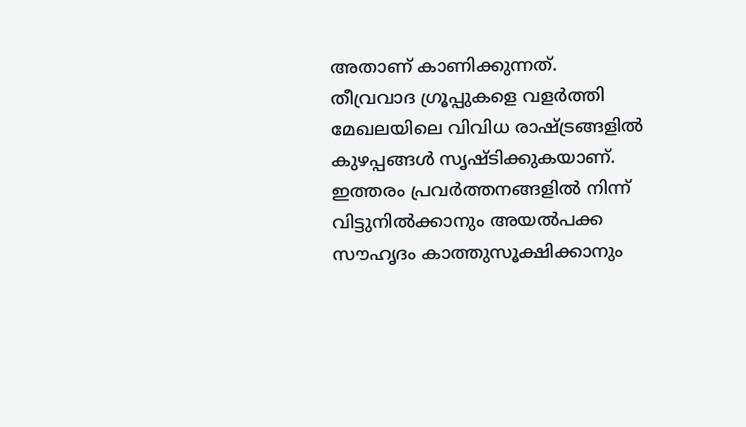അതാണ് കാണിക്കുന്നത്.
തീവ്രവാദ ഗ്രൂപ്പുകളെ വളര്‍ത്തി മേഖലയിലെ വിവിധ രാഷ്ട്രങ്ങളില്‍ കുഴപ്പങ്ങള്‍ സൃഷ്ടിക്കുകയാണ്. ഇത്തരം പ്രവര്‍ത്തനങ്ങളില്‍ നിന്ന് വിട്ടുനില്‍ക്കാനും അയല്‍പക്ക സൗഹൃദം കാത്തുസൂക്ഷിക്കാനും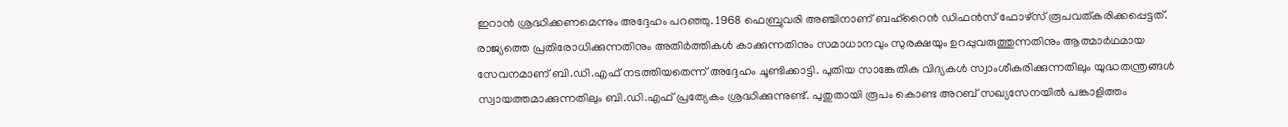ഇറാന്‍ ശ്രദ്ധിക്കണമെന്നും അദ്ദേഹം പറഞ്ഞു. 1968 ഫെബ്രുവരി അഞ്ചിനാണ് ബഹ്റൈന്‍ ഡിഫന്‍സ് ഫോഴ്സ് രൂപവത്കരിക്കപ്പെട്ടത്.
രാജ്യത്തെ പ്രതിരോധിക്കുന്നതിനും അതിര്‍ത്തികള്‍ കാക്കുന്നതിനും സമാധാനവും സുരക്ഷയും ഉറപ്പുവരുത്തുന്നതിനും ആത്മാര്‍ഥമായ സേവനമാണ് ബി.ഡി.എഫ് നടത്തിയതെന്ന് അദ്ദേഹം ചൂണ്ടിക്കാട്ടി. പുതിയ സാങ്കേതിക വിദ്യകള്‍ സ്വാംശീകരിക്കുന്നതിലും യുദ്ധതന്ത്രങ്ങള്‍ സ്വായത്തമാക്കുന്നതിലും ബി.ഡി.എഫ് പ്രത്യേകം ശ്രദ്ധിക്കുന്നുണ്ട്. പുതുതായി രൂപം കൊണ്ട അറബ് സഖ്യസേനയില്‍ പങ്കാളിത്തം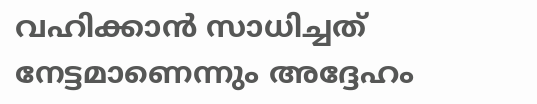വഹിക്കാന്‍ സാധിച്ചത് നേട്ടമാണെന്നും അദ്ദേഹം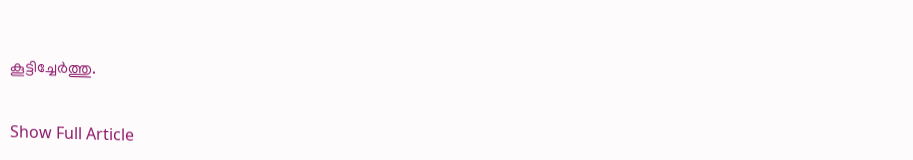കൂട്ടിച്ചേര്‍ത്തു.


Show Full Article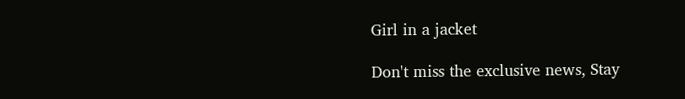Girl in a jacket

Don't miss the exclusive news, Stay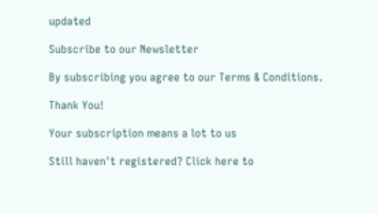updated

Subscribe to our Newsletter

By subscribing you agree to our Terms & Conditions.

Thank You!

Your subscription means a lot to us

Still haven't registered? Click here to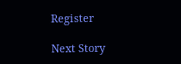Register

Next Story